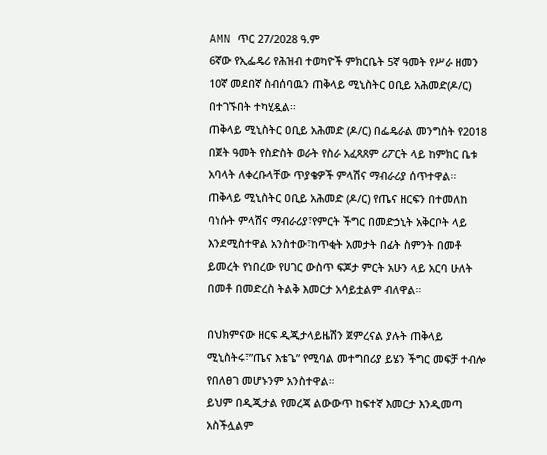AMN ጥር 27/2028 ዓ.ም
6ኛው የኢፌዴሪ የሕዝብ ተወካዮች ምክርቤት 5ኛ ዓመት የሥራ ዘመን 10ኛ መደበኛ ስብሰባዉን ጠቅላይ ሚኒስትር ዐቢይ አሕመድ(ዶ/ር) በተገኙበት ተካሂዷል፡፡
ጠቅላይ ሚኒስትር ዐቢይ አሕመድ (ዶ/ር) በፌዴራል መንግስት የ2018 በጀት ዓመት የስድስት ወራት የስራ አፈጻጸም ሪፖርት ላይ ከምክር ቤቱ አባላት ለቀረቡላቸው ጥያቄዎች ምላሽና ማብራሪያ ሰጥተዋል፡፡
ጠቅላይ ሚኒስትር ዐቢይ አሕመድ (ዶ/ር) የጤና ዘርፍን በተመለከ ባነሱት ምላሽና ማብራሪያ፣የምርት ችግር በመድኃኒት አቅርቦት ላይ እንደሚስተዋል አንስተው፣ከጥቂት አመታት በፊት ስምንት በመቶ ይመረት የነበረው የሀገር ውስጥ ፍጆታ ምርት አሁን ላይ አርባ ሁለት በመቶ በመድረስ ትልቅ እመርታ አሳይቷልም ብለዋል።

በህክምናው ዘርፍ ዲጂታላይዜሽን ጀምረናል ያሉት ጠቅላይ ሚኒስትሩ፣”ጤና እቴጌ” የሚባል መተግበሪያ ይሄን ችግር መፍቻ ተብሎ የበለፀገ መሆኑንም አንስተዋል።
ይህም በዲጂታል የመረጃ ልውውጥ ከፍተኛ እመርታ እንዲመጣ አስችሏልም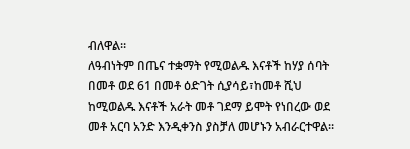ብለዋል።
ለዓብነትም በጤና ተቋማት የሚወልዱ እናቶች ከሃያ ሰባት በመቶ ወደ 61 በመቶ ዕድገት ሲያሳይ፣ከመቶ ሺህ ከሚወልዱ እናቶች አራት መቶ ገደማ ይሞት የነበረው ወደ መቶ አርባ አንድ እንዲቀንስ ያስቻለ መሆኑን አብራርተዋል።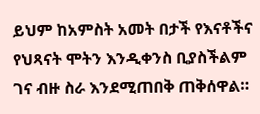ይህም ከአምስት አመት በታች የእናቶችና የህጻናት ሞትን እንዲቀንስ ቢያስችልም ገና ብዙ ስራ እንደሚጠበቅ ጠቅሰዋል።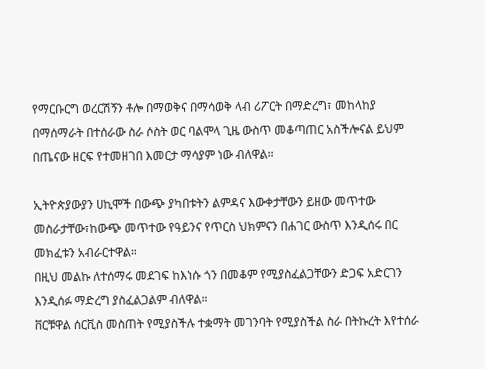የማርቡርግ ወረርሽኝን ቶሎ በማወቅና በማሳወቅ ላብ ሪፖርት በማድረግ፣ መከላከያ በማሰማራት በተሰራው ስራ ሶስት ወር ባልሞላ ጊዜ ውስጥ መቆጣጠር አስችሎናል ይህም በጤናው ዘርፍ የተመዘገበ እመርታ ማሳያም ነው ብለዋል።

ኢትዮጵያውያን ሀኪሞች በውጭ ያካበቱትን ልምዳና እውቀታቸውን ይዘው መጥተው መስራታቸው፣ከውጭ መጥተው የዓይንና የጥርስ ህክምናን በሐገር ውስጥ እንዲሰሩ በር መክፈቱን አብራርተዋል።
በዚህ መልኩ ለተሰማሩ መደገፍ ከእነሱ ጎን በመቆም የሚያስፈልጋቸውን ድጋፍ አድርገን እንዲሰፉ ማድረግ ያስፈልጋልም ብለዋል።
ቨርቹዋል ሰርቪስ መስጠት የሚያስችሉ ተቋማት መገንባት የሚያስችል ስራ በትኩረት እየተሰራ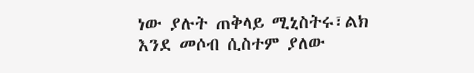ነው ያሉት ጠቅላይ ሚኒስትሩ፣ልክ እንደ መሶብ ሲስተም ያለው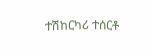ተሽከርካሪ ተሰርቶ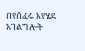በየሰፈሩ እየሄደ አገልግሎት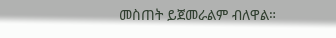መስጠት ይጀመራልም ብለዋል።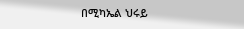በሚካኤል ህሩይ